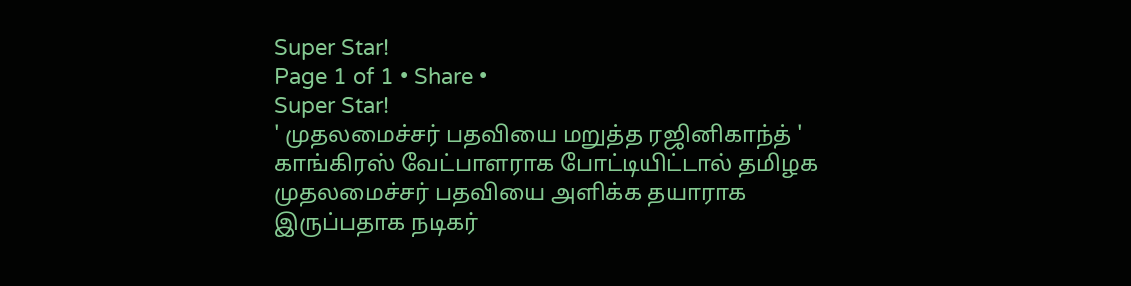Super Star!
Page 1 of 1 • Share •
Super Star!
' முதலமைச்சர் பதவியை மறுத்த ரஜினிகாந்த் '
காங்கிரஸ் வேட்பாளராக போட்டியிட்டால் தமிழக முதலமைச்சர் பதவியை அளிக்க தயாராக இருப்பதாக நடிகர்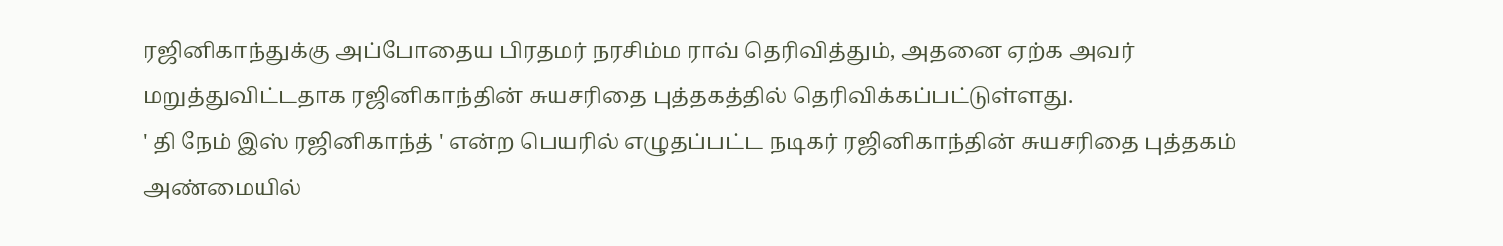ரஜினிகாந்துக்கு அப்போதைய பிரதமர் நரசிம்ம ராவ் தெரிவித்தும், அதனை ஏற்க அவர் மறுத்துவிட்டதாக ரஜினிகாந்தின் சுயசரிதை புத்தகத்தில் தெரிவிக்கப்பட்டுள்ளது.
' தி நேம் இஸ் ரஜினிகாந்த் ' என்ற பெயரில் எழுதப்பட்ட நடிகர் ரஜினிகாந்தின் சுயசரிதை புத்தகம் அண்மையில்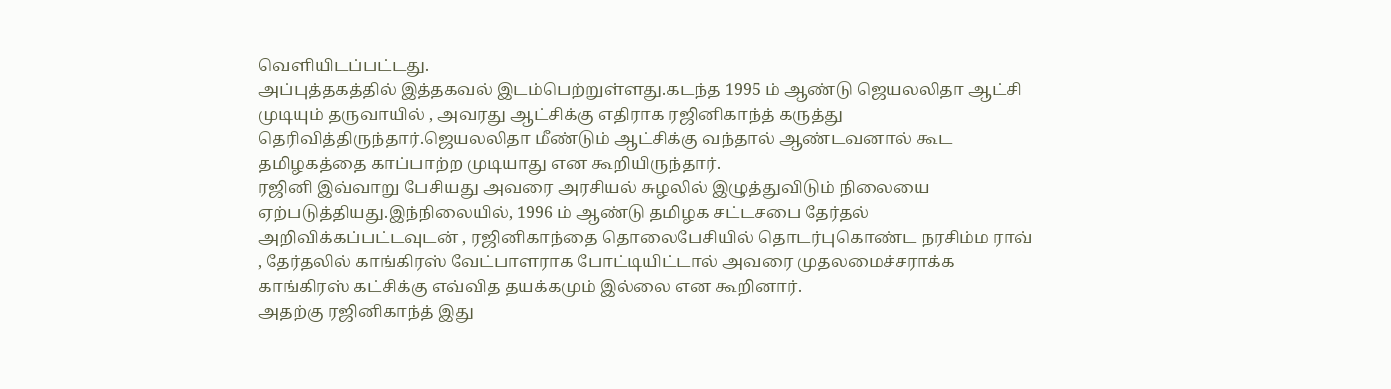வெளியிடப்பட்டது.
அப்புத்தகத்தில் இத்தகவல் இடம்பெற்றுள்ளது.கடந்த 1995 ம் ஆண்டு ஜெயலலிதா ஆட்சி முடியும் தருவாயில் , அவரது ஆட்சிக்கு எதிராக ரஜினிகாந்த் கருத்து தெரிவித்திருந்தார்.ஜெயலலிதா மீண்டும் ஆட்சிக்கு வந்தால் ஆண்டவனால் கூட தமிழகத்தை காப்பாற்ற முடியாது என கூறியிருந்தார்.
ரஜினி இவ்வாறு பேசியது அவரை அரசியல் சுழலில் இழுத்துவிடும் நிலையை ஏற்படுத்தியது.இந்நிலையில், 1996 ம் ஆண்டு தமிழக சட்டசபை தேர்தல் அறிவிக்கப்பட்டவுடன் , ரஜினிகாந்தை தொலைபேசியில் தொடர்புகொண்ட நரசிம்ம ராவ் , தேர்தலில் காங்கிரஸ் வேட்பாளராக போட்டியிட்டால் அவரை முதலமைச்சராக்க காங்கிரஸ் கட்சிக்கு எவ்வித தயக்கமும் இல்லை என கூறினார்.
அதற்கு ரஜினிகாந்த் இது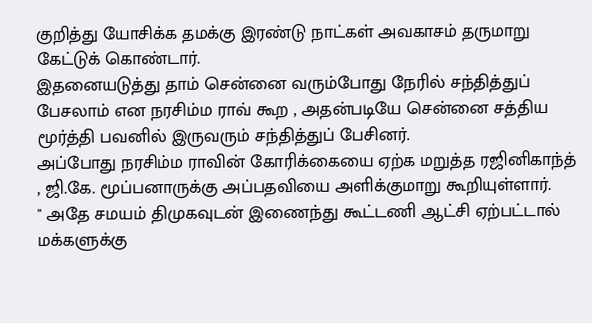குறித்து யோசிக்க தமக்கு இரண்டு நாட்கள் அவகாசம் தருமாறு கேட்டுக் கொண்டார்.
இதனையடுத்து தாம் சென்னை வரும்போது நேரில் சந்தித்துப் பேசலாம் என நரசிம்ம ராவ் கூற , அதன்படியே சென்னை சத்திய மூர்த்தி பவனில் இருவரும் சந்தித்துப் பேசினர்.
அப்போது நரசிம்ம ராவின் கோரிக்கையை ஏற்க மறுத்த ரஜினிகாந்த் , ஜி.கே. மூப்பனாருக்கு அப்பதவியை அளிக்குமாறு கூறியுள்ளார்.
" அதே சமயம் திமுகவுடன் இணைந்து கூட்டணி ஆட்சி ஏற்பட்டால் மக்களுக்கு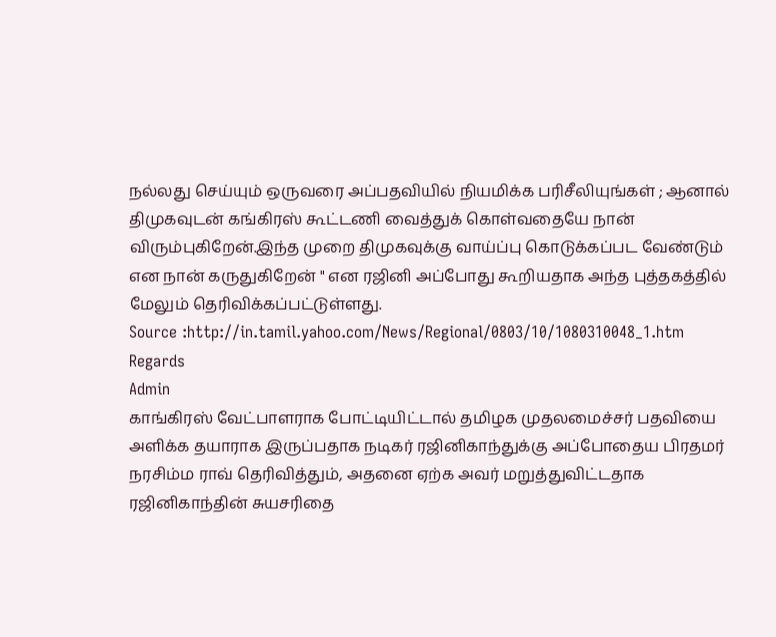நல்லது செய்யும் ஒருவரை அப்பதவியில் நியமிக்க பரிசீலியுங்கள் ; ஆனால் திமுகவுடன் கங்கிரஸ் கூட்டணி வைத்துக் கொள்வதையே நான் விரும்புகிறேன்.இந்த முறை திமுகவுக்கு வாய்ப்பு கொடுக்கப்பட வேண்டும் என நான் கருதுகிறேன் " என ரஜினி அப்போது கூறியதாக அந்த புத்தகத்தில் மேலும் தெரிவிக்கப்பட்டுள்ளது.
Source :http://in.tamil.yahoo.com/News/Regional/0803/10/1080310048_1.htm
Regards
Admin
காங்கிரஸ் வேட்பாளராக போட்டியிட்டால் தமிழக முதலமைச்சர் பதவியை அளிக்க தயாராக இருப்பதாக நடிகர் ரஜினிகாந்துக்கு அப்போதைய பிரதமர் நரசிம்ம ராவ் தெரிவித்தும், அதனை ஏற்க அவர் மறுத்துவிட்டதாக ரஜினிகாந்தின் சுயசரிதை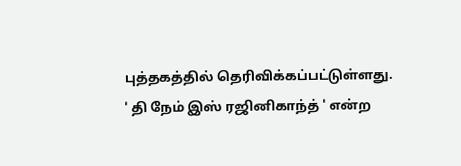புத்தகத்தில் தெரிவிக்கப்பட்டுள்ளது.
' தி நேம் இஸ் ரஜினிகாந்த் ' என்ற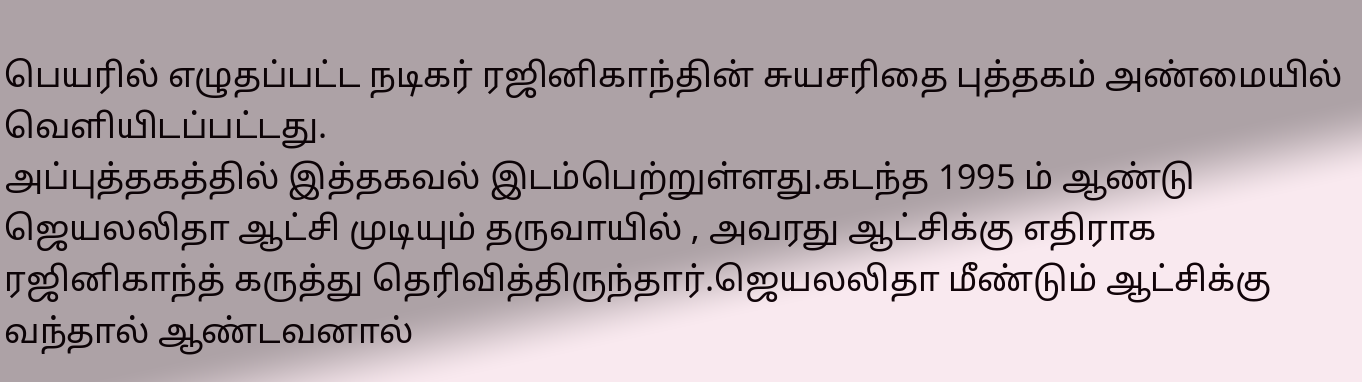பெயரில் எழுதப்பட்ட நடிகர் ரஜினிகாந்தின் சுயசரிதை புத்தகம் அண்மையில் வெளியிடப்பட்டது.
அப்புத்தகத்தில் இத்தகவல் இடம்பெற்றுள்ளது.கடந்த 1995 ம் ஆண்டு ஜெயலலிதா ஆட்சி முடியும் தருவாயில் , அவரது ஆட்சிக்கு எதிராக ரஜினிகாந்த் கருத்து தெரிவித்திருந்தார்.ஜெயலலிதா மீண்டும் ஆட்சிக்கு வந்தால் ஆண்டவனால்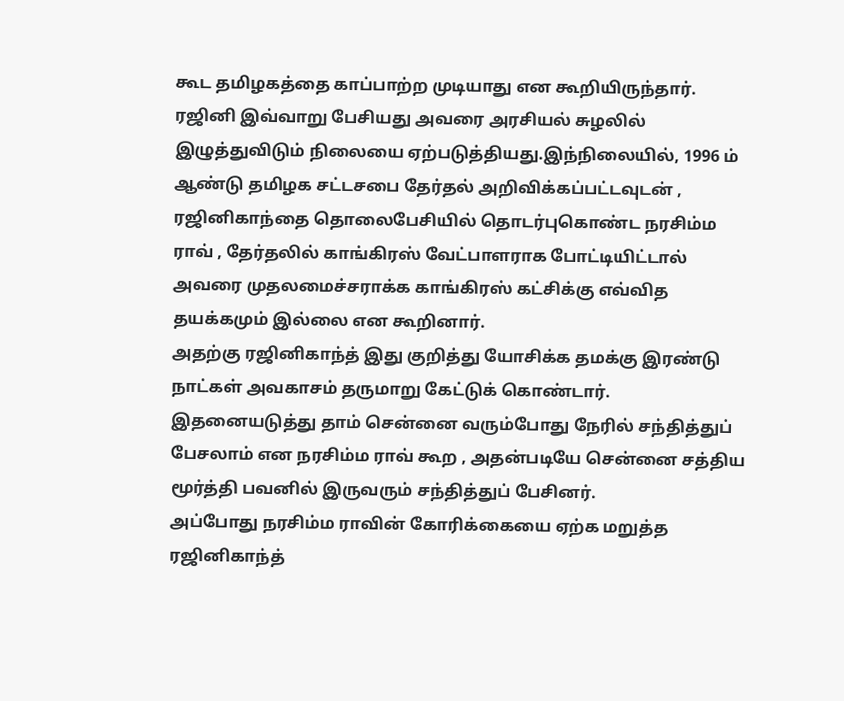கூட தமிழகத்தை காப்பாற்ற முடியாது என கூறியிருந்தார்.
ரஜினி இவ்வாறு பேசியது அவரை அரசியல் சுழலில் இழுத்துவிடும் நிலையை ஏற்படுத்தியது.இந்நிலையில், 1996 ம் ஆண்டு தமிழக சட்டசபை தேர்தல் அறிவிக்கப்பட்டவுடன் , ரஜினிகாந்தை தொலைபேசியில் தொடர்புகொண்ட நரசிம்ம ராவ் , தேர்தலில் காங்கிரஸ் வேட்பாளராக போட்டியிட்டால் அவரை முதலமைச்சராக்க காங்கிரஸ் கட்சிக்கு எவ்வித தயக்கமும் இல்லை என கூறினார்.
அதற்கு ரஜினிகாந்த் இது குறித்து யோசிக்க தமக்கு இரண்டு நாட்கள் அவகாசம் தருமாறு கேட்டுக் கொண்டார்.
இதனையடுத்து தாம் சென்னை வரும்போது நேரில் சந்தித்துப் பேசலாம் என நரசிம்ம ராவ் கூற , அதன்படியே சென்னை சத்திய மூர்த்தி பவனில் இருவரும் சந்தித்துப் பேசினர்.
அப்போது நரசிம்ம ராவின் கோரிக்கையை ஏற்க மறுத்த ரஜினிகாந்த்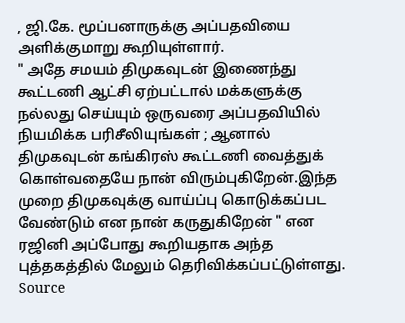, ஜி.கே. மூப்பனாருக்கு அப்பதவியை அளிக்குமாறு கூறியுள்ளார்.
" அதே சமயம் திமுகவுடன் இணைந்து கூட்டணி ஆட்சி ஏற்பட்டால் மக்களுக்கு நல்லது செய்யும் ஒருவரை அப்பதவியில் நியமிக்க பரிசீலியுங்கள் ; ஆனால் திமுகவுடன் கங்கிரஸ் கூட்டணி வைத்துக் கொள்வதையே நான் விரும்புகிறேன்.இந்த முறை திமுகவுக்கு வாய்ப்பு கொடுக்கப்பட வேண்டும் என நான் கருதுகிறேன் " என ரஜினி அப்போது கூறியதாக அந்த புத்தகத்தில் மேலும் தெரிவிக்கப்பட்டுள்ளது.
Source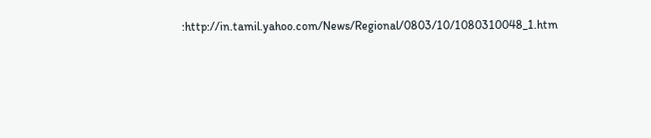:http://in.tamil.yahoo.com/News/Regional/0803/10/1080310048_1.htm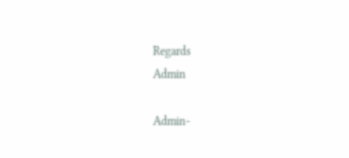Regards
Admin

Admin-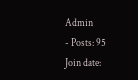Admin
- Posts: 95
Join date: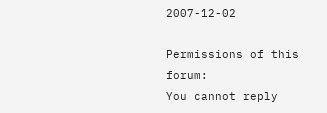2007-12-02

Permissions of this forum:
You cannot reply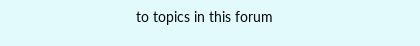to topics in this forum